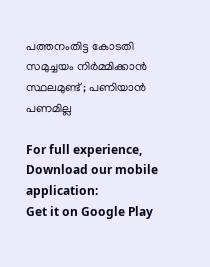പത്തനംതിട്ട കോടതി സമുച്ചയം നിര്‍മ്മിക്കാന്‍ സ്ഥലമുണ്ട് ; പണിയാന്‍ പണമില്ല

For full experience, Download our mobile application:
Get it on Google Play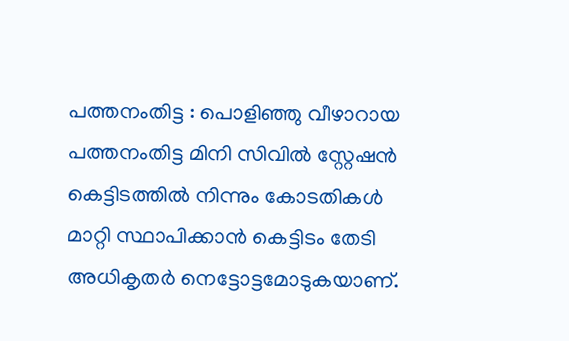പത്തനംതിട്ട : പൊളിഞ്ഞു വീഴാറായ പത്തനംതിട്ട മിനി സിവില്‍ സ്റ്റേഷന്‍ കെട്ടിടത്തില്‍ നിന്നും കോടതികള്‍ മാറ്റി സ്ഥാപിക്കാന്‍ കെട്ടിടം തേടി അധികൃതര്‍ നെട്ടോട്ടമോടുകയാണ്.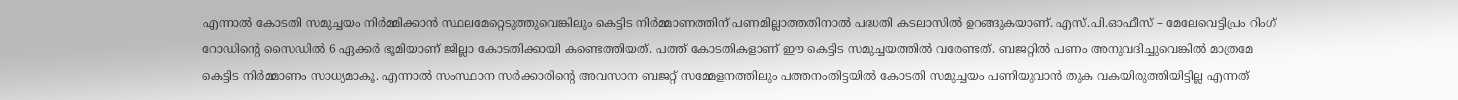എന്നാല്‍ കോടതി സമുച്ചയം നിര്‍മ്മിക്കാന്‍ സ്ഥലമേറ്റെടുത്തുവെങ്കിലും കെട്ടിട നിര്‍മ്മാണത്തിന് പണമില്ലാത്തതിനാല്‍ പദ്ധതി കടലാസില്‍ ഉറങ്ങുകയാണ്. എസ്.പി.ഓഫീസ് – മേലേവെട്ടിപ്രം റിംഗ് റോഡിന്റെ സൈഡില്‍ 6 ഏക്കര്‍ ഭൂമിയാണ് ജില്ലാ കോടതിക്കായി കണ്ടെത്തിയത്. പത്ത് കോടതികളാണ് ഈ കെട്ടിട സമുച്ചയത്തില്‍ വരേണ്ടത്. ബജറ്റില്‍ പണം അനുവദിച്ചുവെങ്കില്‍ മാത്രമേ കെട്ടിട നിര്‍മ്മാണം സാധ്യമാകൂ. എന്നാല്‍ സംസ്ഥാന സര്‍ക്കാരിന്റെ അവസാന ബജറ്റ് സമ്മേളനത്തിലും പത്തനംതിട്ടയില്‍ കോടതി സമുച്ചയം പണിയുവാന്‍ തുക വകയിരുത്തിയിട്ടില്ല എന്നത്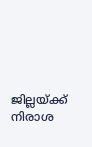ജില്ലയ്ക്ക് നിരാശ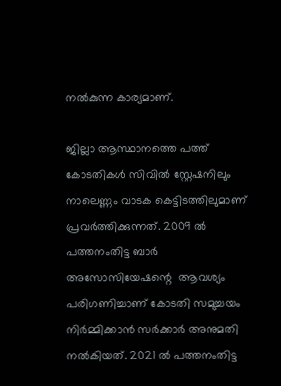നല്‍കുന്ന കാര്യമാണ്.

ജില്ലാ ആസ്ഥാനത്തെ പത്ത് കോടതികള്‍ സിവില്‍ സ്റ്റേഷനിലും നാലെണ്ണം വാടക കെട്ടിടത്തിലുമാണ് പ്രവര്‍ത്തിക്കുന്നത്. 2009 ല്‍ പത്തനംതിട്ട ബാര്‍ അസോസിയേഷന്റെ  ആവശ്യം പരിഗണിച്ചാണ് കോടതി സമുച്ചയം നിര്‍മ്മിക്കാന്‍ സര്‍ക്കാര്‍ അനുമതി നല്‍കിയത്. 2021 ല്‍ പത്തനംതിട്ട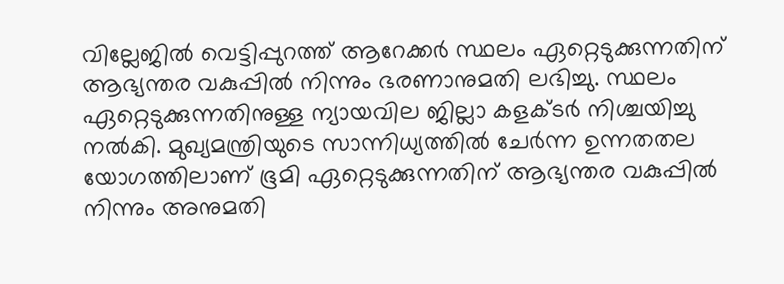വില്ലേജില്‍ വെട്ടിപ്പുറത്ത് ആറേക്കര്‍ സ്ഥലം ഏറ്റെടുക്കുന്നതിന് ആഭ്യന്തര വകുപ്പില്‍ നിന്നും ഭരണാനുമതി ലഭിച്ചു. സ്ഥലം ഏറ്റെടുക്കുന്നതിനുള്ള ന്യായവില ജില്ലാ കളക്ടര്‍ നിശ്ചയിച്ചു നല്‍കി. മുഖ്യമന്ത്രിയുടെ സാന്നിധ്യത്തില്‍ ചേര്‍ന്ന ഉന്നതതല യോഗത്തിലാണ് ഭൂമി ഏറ്റെടുക്കുന്നതിന് ആഭ്യന്തര വകുപ്പില്‍ നിന്നും അനുമതി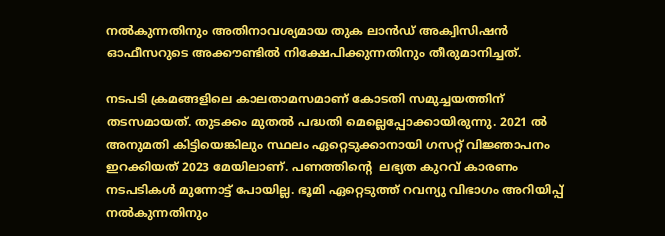നല്‍കുന്നതിനും അതിനാവശ്യമായ തുക ലാന്‍ഡ് അക്വിസിഷന്‍ ഓഫീസറുടെ അക്കൗണ്ടില്‍ നിക്ഷേപിക്കുന്നതിനും തീരുമാനിച്ചത്.

നടപടി ക്രമങ്ങളിലെ കാലതാമസമാണ് കോടതി സമുച്ചയത്തിന് തടസമായത്. തുടക്കം മുതല്‍ പദ്ധതി മെല്ലെപ്പോക്കായിരുന്നു. 2021 ല്‍ അനുമതി കിട്ടിയെങ്കിലും സ്ഥലം ഏറ്റെടുക്കാനായി ഗസറ്റ് വിജ്ഞാപനം ഇറക്കിയത് 2023 മേയിലാണ്. പണത്തിന്റെ  ലഭ്യത കുറവ് കാരണം നടപടികള്‍ മുന്നോട്ട് പോയില്ല. ഭൂമി ഏറ്റെടുത്ത് റവന്യു വിഭാഗം അറിയിപ്പ് നല്‍കുന്നതിനും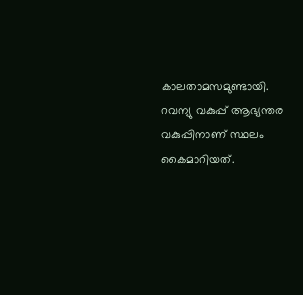കാലതാമസമുണ്ടായി. റവന്യു വകുപ്പ് ആഭ്യന്തര വകുപ്പിനാണ് സ്ഥലം കൈമാറിയത്.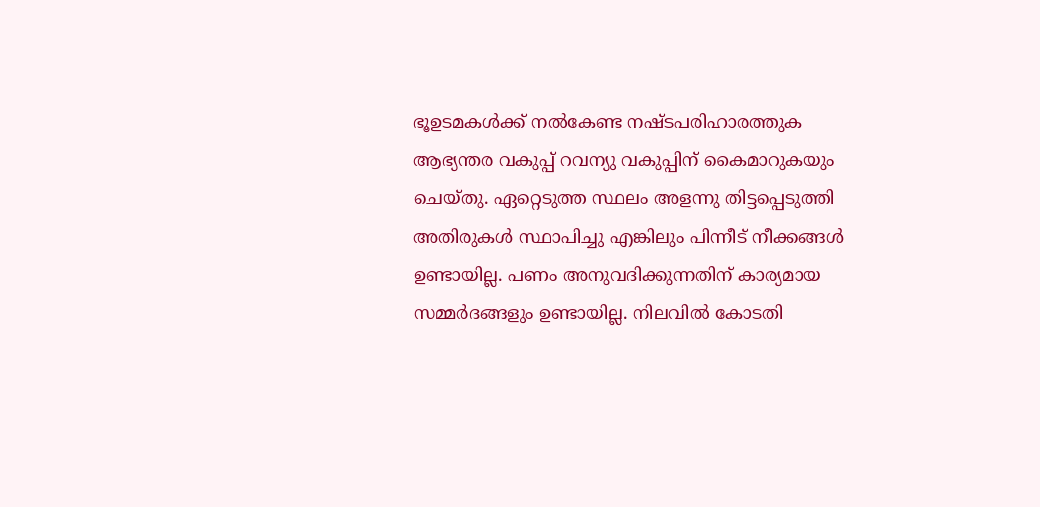ഭൂഉടമകള്‍ക്ക് നല്‍കേണ്ട നഷ്ടപരിഹാരത്തുക ആഭ്യന്തര വകുപ്പ് റവന്യു വകുപ്പിന് കൈമാറുകയും ചെയ്തു. ഏറ്റെടുത്ത സ്ഥലം അളന്നു തിട്ടപ്പെടുത്തി അതിരുകള്‍ സ്ഥാപിച്ചു എങ്കിലും പിന്നീട് നീക്കങ്ങള്‍ ഉണ്ടായില്ല. പണം അനുവദിക്കുന്നതിന് കാര്യമായ സമ്മര്‍ദങ്ങളും ഉണ്ടായില്ല. നിലവില്‍ കോടതി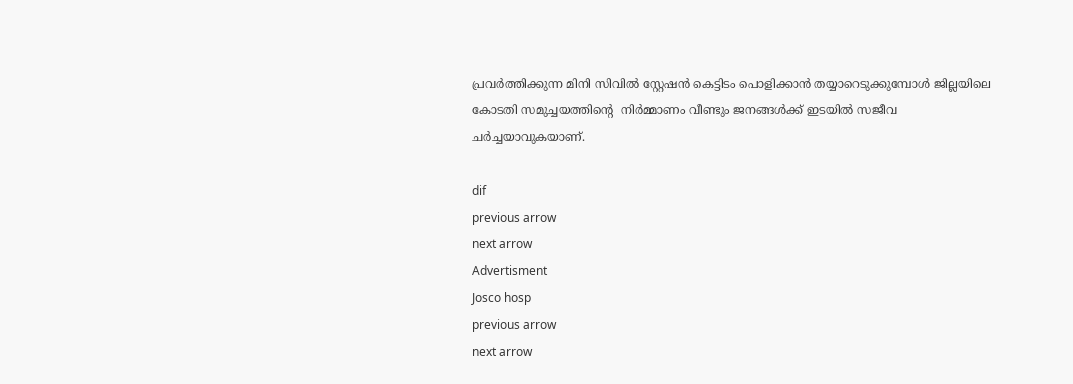പ്രവര്‍ത്തിക്കുന്ന മിനി സിവില്‍ സ്റ്റേഷന്‍ കെട്ടിടം പൊളിക്കാന്‍ തയ്യാറെടുക്കുമ്പോള്‍ ജില്ലയിലെ കോടതി സമുച്ചയത്തിന്റെ  നിര്‍മ്മാണം വീണ്ടും ജനങ്ങള്‍ക്ക് ഇടയില്‍ സജീവ ചര്‍ച്ചയാവുകയാണ്.

dif
previous arrow
next arrow
Advertisment
Josco hosp
previous arrow
next arrow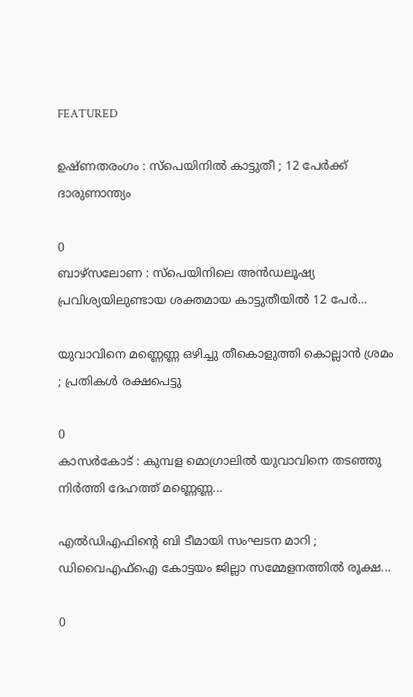FEATURED

ഉഷ്ണതരംഗം : സ്പെയിനിൽ കാട്ടുതീ ; 12 പേർക്ക് ദാരുണാന്ത്യം

0
ബാഴ്സലോണ : സ്പെയിനിലെ അൻഡലൂഷ്യ പ്രവിശ്യയിലുണ്ടായ ശക്തമായ കാട്ടുതീയിൽ 12 പേർ...

യുവാവിനെ മണ്ണെണ്ണ ഒഴിച്ചു തീകൊളുത്തി കൊല്ലാൻ ശ്രമം ; പ്രതികൾ രക്ഷപെട്ടു

0
കാസർകോട് : കുമ്പള മൊഗ്രാലിൽ യുവാവിനെ തടഞ്ഞു നിർത്തി ദേഹത്ത് മണ്ണെണ്ണ...

എൽഡിഎഫിന്റെ ബി ടീമായി സംഘടന മാറി ; ഡിവൈഎഫ്ഐ കോട്ടയം ജില്ലാ സമ്മേളനത്തിൽ രൂക്ഷ...

0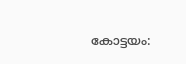കോട്ടയം: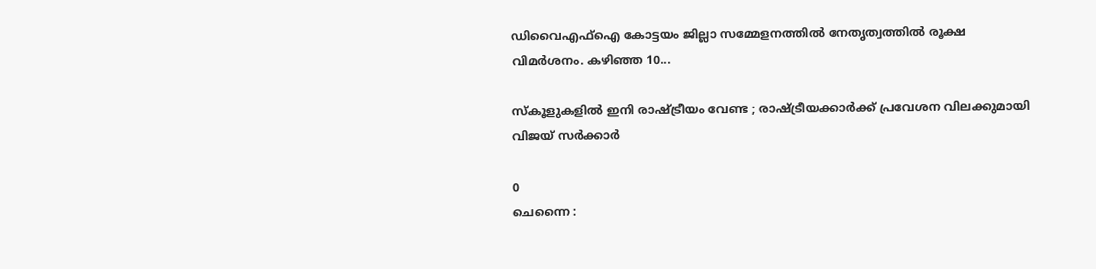ഡിവൈഎഫ്ഐ കോട്ടയം ജില്ലാ സമ്മേളനത്തിൽ നേതൃത്വത്തിൽ രൂക്ഷ വിമർശനം. കഴിഞ്ഞ 10...

സ്കൂളുകളിൽ ഇനി രാഷ്ട്രീയം വേണ്ട ; രാഷ്ട്രീയക്കാർക്ക് പ്രവേശന വിലക്കുമായി വിജയ് സർക്കാർ

0
ചെന്നൈ :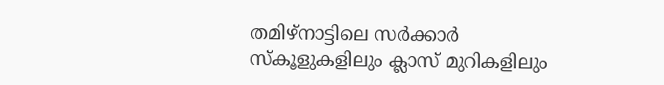തമിഴ്‌നാട്ടിലെ സർക്കാർ സ്‌കൂളുകളിലും ക്ലാസ് മുറികളിലും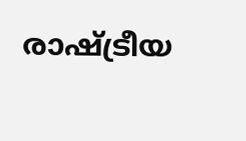രാഷ്ട്രീയ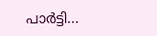പാർട്ടി...